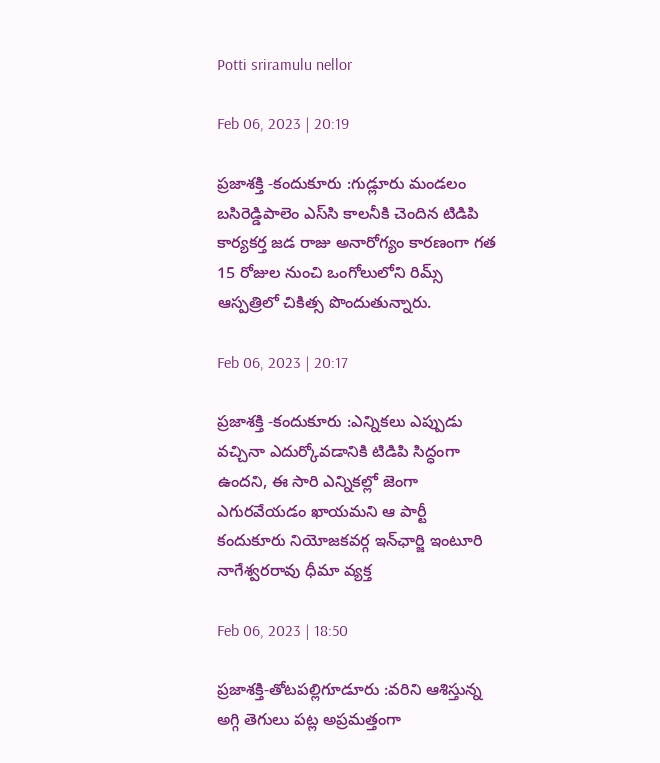Potti sriramulu nellor

Feb 06, 2023 | 20:19

ప్రజాశక్తి -కందుకూరు :గుడ్లూరు మండలం బసిరెడ్డిపాలెం ఎస్‌సి కాలనీకి చెందిన టిడిపి కార్యకర్త జడ రాజు అనారోగ్యం కారణంగా గత 15 రోజుల నుంచి ఒంగోలులోని రిమ్స్‌ ఆస్పత్రిలో చికిత్స పొందుతున్నారు.

Feb 06, 2023 | 20:17

ప్రజాశక్తి -కందుకూరు :ఎన్నికలు ఎప్పుడు వచ్చినా ఎదుర్కోవడానికి టిడిపి సిద్ధంగా ఉందని, ఈ సారి ఎన్నికల్లో జెంగా ఎగురవేయడం ఖాయమని ఆ పార్టీ కందుకూరు నియోజకవర్గ ఇన్‌ఛార్జి ఇంటూరి నాగేశ్వరరావు ధీమా వ్యక్త

Feb 06, 2023 | 18:50

ప్రజాశక్తి-తోటపల్లిగూడూరు :వరిని ఆశిస్తున్న అగ్గి తెగులు పట్ల అప్రమత్తంగా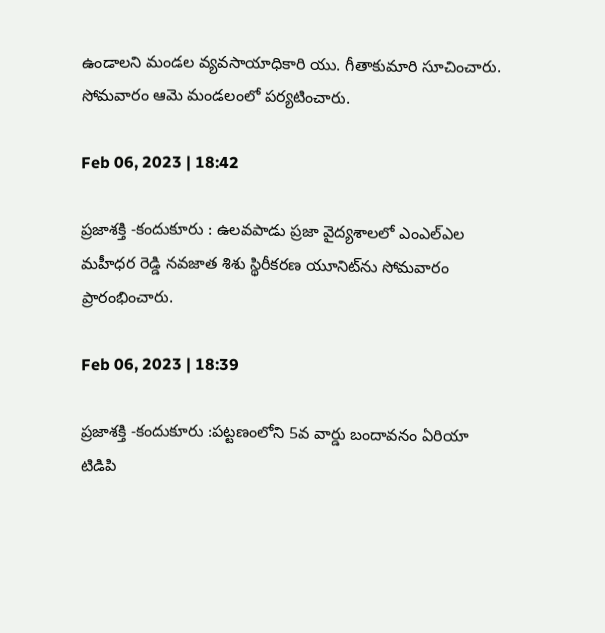ఉండాలని మండల వ్యవసాయాధికారి యు. గీతాకుమారి సూచించారు. సోమవారం ఆమె మండలంలో పర్యటించారు.

Feb 06, 2023 | 18:42

ప్రజాశక్తి -కందుకూరు : ఉలవపాడు ప్రజా వైద్యశాలలో ఎంఎల్‌ఎల మహీధర రెడ్డి నవజాత శిశు స్థిరీకరణ యూనిట్‌ను సోమవారం ప్రారంభించారు.

Feb 06, 2023 | 18:39

ప్రజాశక్తి -కందుకూరు :పట్టణంలోని 5వ వార్డు బందావనం ఏరియా టిడిపి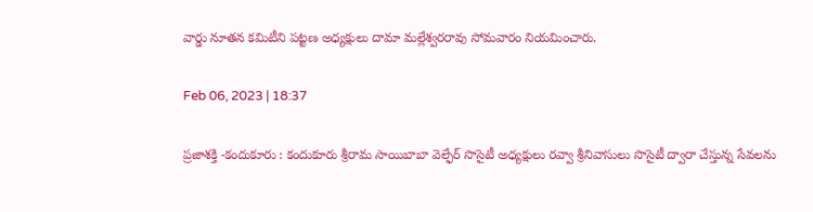వార్డు నూతన కమిటీని పట్టణ అధ్యక్షులు దామా మల్లేశ్వరరావు సోమవారం నియమించారు.

Feb 06, 2023 | 18:37

ప్రజాశక్తి -కందుకూరు : కందుకూరు శ్రీరామ సాయిబాబా వెల్ఫేర్‌ సొసైటీ అధ్యక్షులు రవ్వా శ్రీనివాసులు సొసైటీ ద్వారా చేస్తున్న సేవలను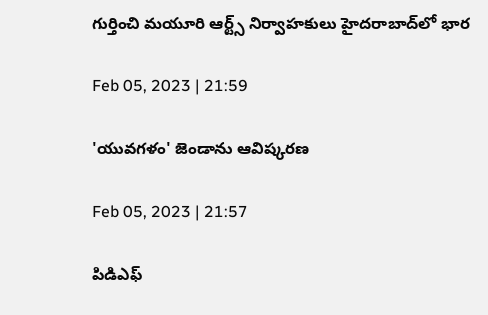గుర్తించి మయూరి ఆర్ట్స్‌ నిర్వాహకులు హైదరాబాద్‌లో భార

Feb 05, 2023 | 21:59

'యువగళం' జెండాను ఆవిష్కరణ

Feb 05, 2023 | 21:57

పిడిఎఫ్‌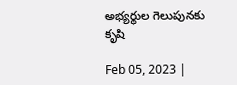అభ్యర్థుల గెలుపునకు కృషి

Feb 05, 2023 |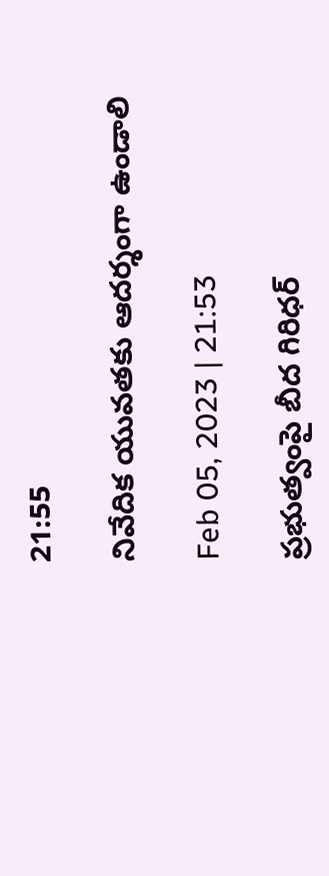21:55

నివేదిక యువతకు ఆదర్శంగా ఉండాలి

Feb 05, 2023 | 21:53

ప్రభుత్వంపై బీద గిరిధర్‌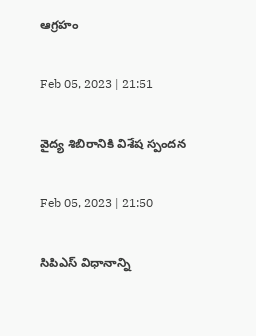ఆగ్రహం

Feb 05, 2023 | 21:51

వైద్య శిబిరానికి విశేష స్పందన

Feb 05, 2023 | 21:50

సిపిఎస్‌ విధానాన్ని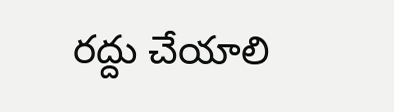రద్దు చేయాలి